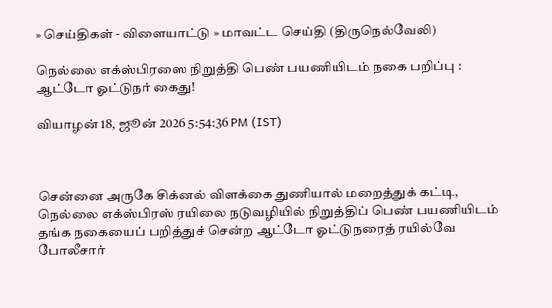» செய்திகள் - விளையாட்டு » மாவட்ட செய்தி (திருநெல்வேலி)

நெல்லை எக்ஸ்பிரஸை நிறுத்தி பெண் பயணியிடம் நகை பறிப்பு : ஆட்டோ ஓட்டுநர் கைது!

வியாழன் 18, ஜூன் 2026 5:54:36 PM (IST)



சென்னை அருகே சிக்னல் விளக்கை துணியால் மறைத்துக் கட்டி, நெல்லை எக்ஸ்பிரஸ் ரயிலை நடுவழியில் நிறுத்திப் பெண் பயணியிடம் தங்க நகையைப் பறித்துச் சென்ற ஆட்டோ ஓட்டுநரைத் ரயில்வே போலீசார்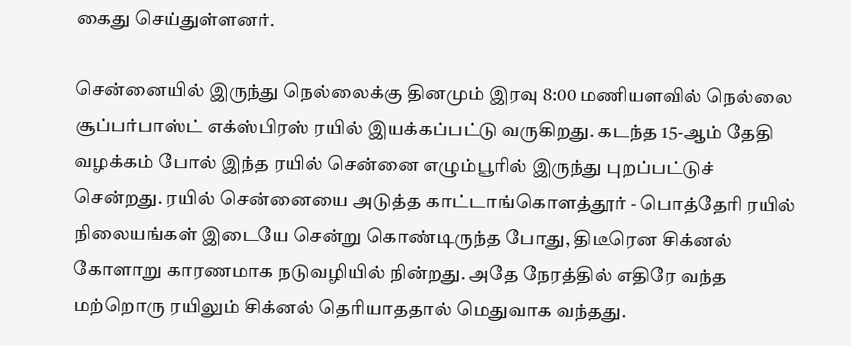கைது செய்துள்ளனர்.

சென்னையில் இருந்து நெல்லைக்கு தினமும் இரவு 8:00 மணியளவில் நெல்லை சூப்பர்பாஸ்ட் எக்ஸ்பிரஸ் ரயில் இயக்கப்பட்டு வருகிறது. கடந்த 15-ஆம் தேதி வழக்கம் போல் இந்த ரயில் சென்னை எழும்பூரில் இருந்து புறப்பட்டுச் சென்றது. ரயில் சென்னையை அடுத்த காட்டாங்கொளத்தூர் - பொத்தேரி ரயில் நிலையங்கள் இடையே சென்று கொண்டிருந்த போது, திடீரென சிக்னல் கோளாறு காரணமாக நடுவழியில் நின்றது. அதே நேரத்தில் எதிரே வந்த மற்றொரு ரயிலும் சிக்னல் தெரியாததால் மெதுவாக வந்தது.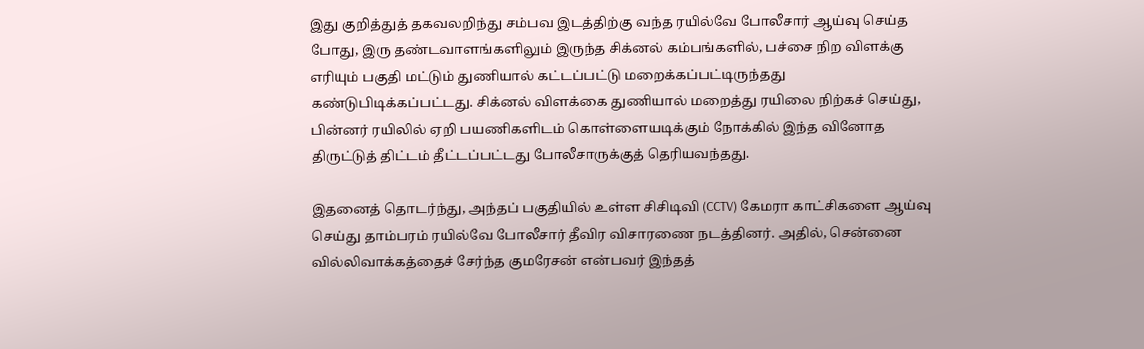இது குறித்துத் தகவலறிந்து சம்பவ இடத்திற்கு வந்த ரயில்வே போலீசார் ஆய்வு செய்த போது, இரு தண்டவாளங்களிலும் இருந்த சிக்னல் கம்பங்களில், பச்சை நிற விளக்கு எரியும் பகுதி மட்டும் துணியால் கட்டப்பட்டு மறைக்கப்பட்டிருந்தது கண்டுபிடிக்கப்பட்டது. சிக்னல் விளக்கை துணியால் மறைத்து ரயிலை நிற்கச் செய்து, பின்னர் ரயிலில் ஏறி பயணிகளிடம் கொள்ளையடிக்கும் நோக்கில் இந்த வினோத திருட்டுத் திட்டம் தீட்டப்பட்டது போலீசாருக்குத் தெரியவந்தது.

இதனைத் தொடர்ந்து, அந்தப் பகுதியில் உள்ள சிசிடிவி (CCTV) கேமரா காட்சிகளை ஆய்வு செய்து தாம்பரம் ரயில்வே போலீசார் தீவிர விசாரணை நடத்தினர். அதில், சென்னை வில்லிவாக்கத்தைச் சேர்ந்த குமரேசன் என்பவர் இந்தத்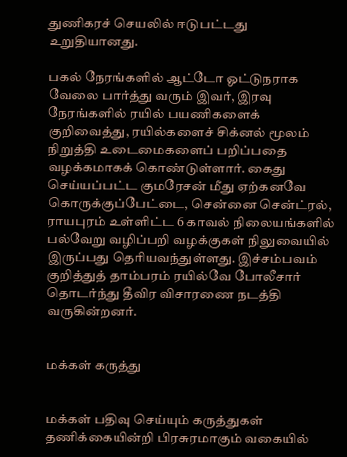துணிகரச் செயலில் ஈடுபட்டது உறுதியானது.

பகல் நேரங்களில் ஆட்டோ ஓட்டுநராக வேலை பார்த்து வரும் இவர், இரவு நேரங்களில் ரயில் பயணிகளைக் குறிவைத்து, ரயில்களைச் சிக்னல் மூலம் நிறுத்தி உடைமைகளைப் பறிப்பதை வழக்கமாகக் கொண்டுள்ளார். கைது செய்யப்பட்ட குமரேசன் மீது ஏற்கனவே கொருக்குப்பேட்டை, சென்னை சென்ட்ரல், ராயபுரம் உள்ளிட்ட 6 காவல் நிலையங்களில் பல்வேறு வழிப்பறி வழக்குகள் நிலுவையில் இருப்பது தெரியவந்துள்ளது. இச்சம்பவம் குறித்துத் தாம்பரம் ரயில்வே போலீசார் தொடர்ந்து தீவிர விசாரணை நடத்தி வருகின்றனர்.


மக்கள் கருத்து


மக்கள் பதிவு செய்யும் கருத்துகள் தணிக்கையின்றி பிரசுரமாகும் வகையில்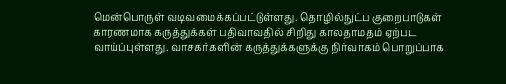மென்பொருள் வடிவமைக்கப்பட்டுள்ளது. தொழில்நுட்ப குறைபாடுகள் காரணமாக கருத்துக்கள் பதிவாவதில் சிறிது காலதாமதம் ஏற்பட வாய்ப்புள்ளது. வாசகர்களின் கருத்துக்களுக்கு நிர்வாகம் பொறுப்பாக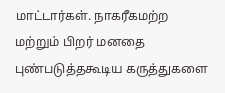மாட்டார்கள். நாகரீகமற்ற மற்றும் பிறர் மனதை புண்படுத்தகூடிய கருத்துகளை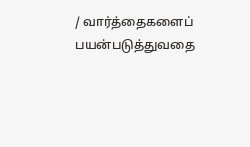/ வார்த்தைகளைப் பயன்படுத்துவதை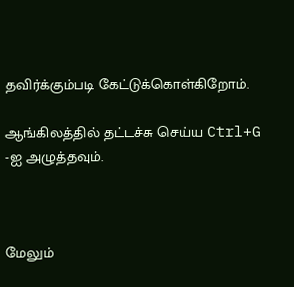தவிர்க்கும்படி கேட்டுக்கொள்கிறோம்.

ஆங்கிலத்தில் தட்டச்சு செய்ய Ctrl+G -ஐ அழுத்தவும்.



மேலும்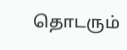தொடரும்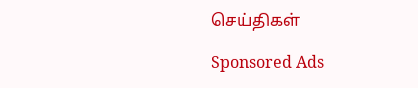செய்திகள்

Sponsored Ads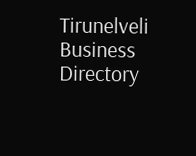Tirunelveli Business Directory